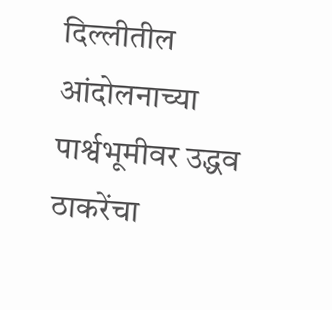दिल्लीतील आंदोलनाच्या पार्श्वभूमीवर उद्धव ठाकरेंचा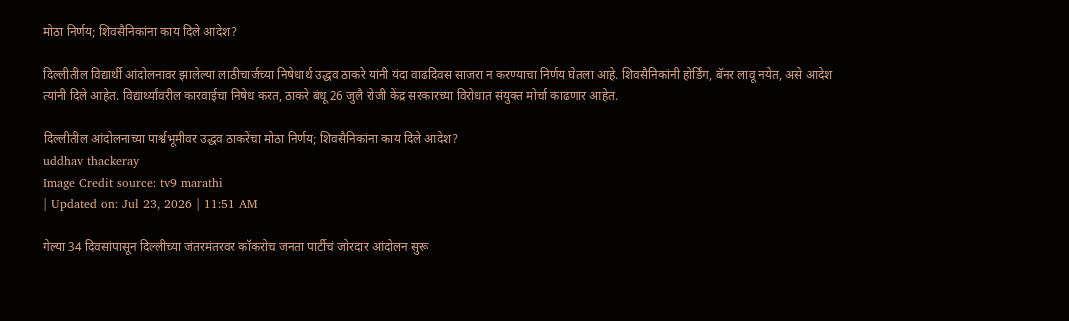मोठा निर्णय; शिवसैनिकांना काय दिले आदेश?

दिल्लीतील विद्यार्थी आंदोलनावर झालेल्या लाठीचार्जच्या निषेधार्थ उद्धव ठाकरे यांनी यंदा वाढदिवस साजरा न करण्याचा निर्णय घेतला आहे. शिवसैनिकांनी होर्डिंग, बॅनर लावू नयेत, असे आदेश त्यांनी दिले आहेत. विद्यार्थ्यांवरील कारवाईचा निषेध करत, ठाकरे बंधू 26 जुलै रोजी केंद्र सरकारच्या विरोधात संयुक्त मोर्चा काढणार आहेत.

दिल्लीतील आंदोलनाच्या पार्श्वभूमीवर उद्धव ठाकरेंचा मोठा निर्णय; शिवसैनिकांना काय दिले आदेश?
uddhav thackeray
Image Credit source: tv9 marathi
| Updated on: Jul 23, 2026 | 11:51 AM

गेल्या 34 दिवसांपासून दिल्लीच्या जंतरमंतरवर कॉकरोच जनता पार्टीचं जोरदार आंदोलन सुरू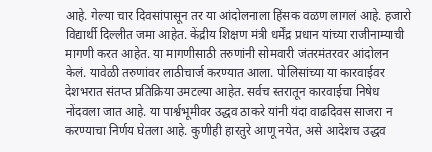आहे. गेल्या चार दिवसांपासून तर या आंदोलनाला हिंसक वळण लागलं आहे. हजारो विद्यार्थी दिल्लीत जमा आहेत. केंद्रीय शिक्षण मंत्री धर्मेंद्र प्रधान यांच्या राजीनाम्याची मागणी करत आहेत. या मागणीसाठी तरुणांनी सोमवारी जंतरमंतरवर आंदोलन केलं. यावेळी तरुणांवर लाठीचार्ज करण्यात आला. पोलिसांच्या या कारवाईवर देशभरात संतप्त प्रतिक्रिया उमटल्या आहेत. सर्वच स्तरातून कारवाईचा निषेध नोंदवला जात आहे. या पार्श्वभूमीवर उद्धव ठाकरे यांनी यंदा वाढदिवस साजरा न करण्याचा निर्णय घेतला आहे. कुणीही हारतुरे आणू नयेत, असे आदेशच उद्धव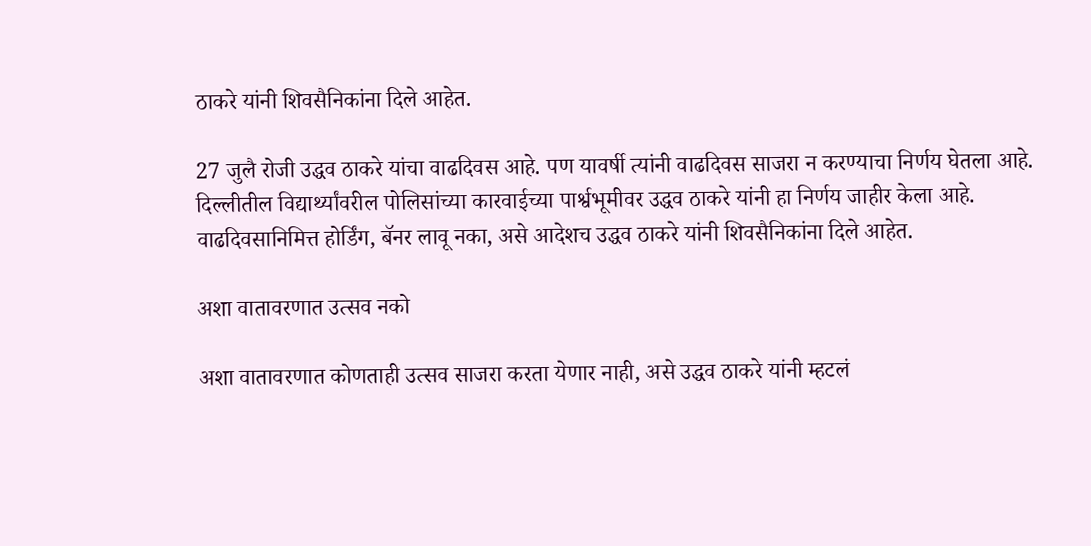ठाकरे यांनी शिवसैनिकांना दिले आहेत.

27 जुलै रोजी उद्धव ठाकरे यांचा वाढदिवस आहे. पण यावर्षी त्यांनी वाढदिवस साजरा न करण्याचा निर्णय घेतला आहे. दिल्लीतील विद्यार्थ्यांवरील पोलिसांच्या कारवाईच्या पार्श्वभूमीवर उद्धव ठाकरे यांनी हा निर्णय जाहीर केला आहे. वाढदिवसानिमित्त होर्डिंग, बॅनर लावू नका, असे आदेशच उद्धव ठाकरे यांनी शिवसैनिकांना दिले आहेत.

अशा वातावरणात उत्सव नको

अशा वातावरणात कोणताही उत्सव साजरा करता येणार नाही, असे उद्धव ठाकरे यांनी म्हटलं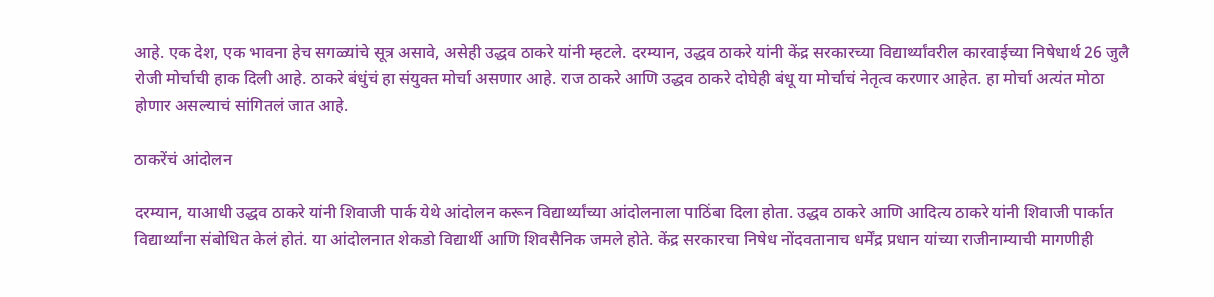आहे. एक देश, एक भावना हेच सगळ्यांचे सूत्र असावे, असेही उद्धव ठाकरे यांनी म्हटले. दरम्यान, उद्धव ठाकरे यांनी केंद्र सरकारच्या विद्यार्थ्यांवरील कारवाईच्या निषेधार्थ 26 जुलै रोजी मोर्चाची हाक दिली आहे. ठाकरे बंधुंचं हा संयुक्त मोर्चा असणार आहे. राज ठाकरे आणि उद्धव ठाकरे दोघेही बंधू या मोर्चाचं नेतृत्व करणार आहेत. हा मोर्चा अत्यंत मोठा होणार असल्याचं सांगितलं जात आहे.

ठाकरेंचं आंदोलन

दरम्यान, याआधी उद्धव ठाकरे यांनी शिवाजी पार्क येथे आंदोलन करून विद्यार्थ्यांच्या आंदोलनाला पाठिंबा दिला होता. उद्धव ठाकरे आणि आदित्य ठाकरे यांनी शिवाजी पार्कात विद्यार्थ्यांना संबोधित केलं होतं. या आंदोलनात शेकडो विद्यार्थी आणि शिवसैनिक जमले होते. केंद्र सरकारचा निषेध नोंदवतानाच धर्मेंद्र प्रधान यांच्या राजीनाम्याची मागणीही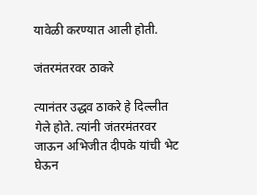यावेळी करण्यात आली होती.

जंतरमंतरवर ठाकरे

त्यानंतर उद्धव ठाकरे हे दिल्लीत गेले होते. त्यांनी जंतरमंतरवर जाऊन अभिजीत दीपके यांची भेट घेऊन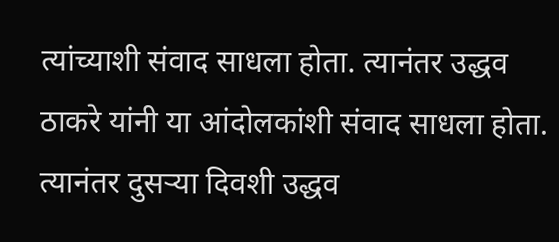त्यांच्याशी संवाद साधला होता. त्यानंतर उद्धव ठाकरे यांनी या आंदोलकांशी संवाद साधला होता. त्यानंतर दुसऱ्या दिवशी उद्धव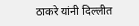ठाकरे यांनी दिल्लीत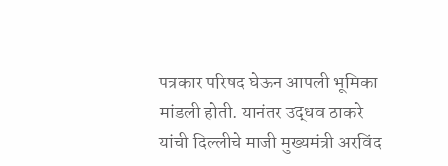पत्रकार परिषद घेऊन आपली भूमिका मांडली होती. यानंतर उद्धव ठाकरे यांची दिल्लीचे माजी मुख्यमंत्री अरविंद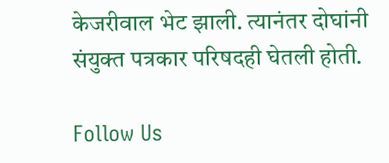केजरीवाल भेट झाली. त्यानंतर दोघांनी संयुक्त पत्रकार परिषदही घेतली होती.

Follow Us